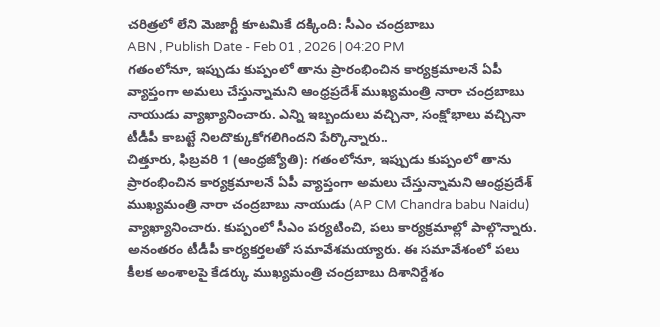చరిత్రలో లేని మెజార్టీ కూటమికే దక్కింది: సీఎం చంద్రబాబు
ABN , Publish Date - Feb 01 , 2026 | 04:20 PM
గతంలోనూ, ఇప్పుడు కుప్పంలో తాను ప్రారంభించిన కార్యక్రమాలనే ఏపీ వ్యాప్తంగా అమలు చేస్తున్నామని ఆంధ్రప్రదేశ్ ముఖ్యమంత్రి నారా చంద్రబాబు నాయుడు వ్యాఖ్యానించారు. ఎన్ని ఇబ్బందులు వచ్చినా, సంక్షోభాలు వచ్చినా టీడీపీ కాబట్టే నిలదొక్కుకోగలిగిందని పేర్కొన్నారు..
చిత్తూరు, ఫిబ్రవరి 1 (ఆంధ్రజ్యోతి): గతంలోనూ, ఇప్పుడు కుప్పంలో తాను ప్రారంభించిన కార్యక్రమాలనే ఏపీ వ్యాప్తంగా అమలు చేస్తున్నామని ఆంధ్రప్రదేశ్ ముఖ్యమంత్రి నారా చంద్రబాబు నాయుడు (AP CM Chandra babu Naidu) వ్యాఖ్యానించారు. కుప్పంలో సీఎం పర్యటించి, పలు కార్యక్రమాల్లో పాల్గొన్నారు. అనంతరం టీడీపీ కార్యకర్తలతో సమావేశమయ్యారు. ఈ సమావేశంలో పలు కీలక అంశాలపై కేడర్కు ముఖ్యమంత్రి చంద్రబాబు దిశానిర్దేశం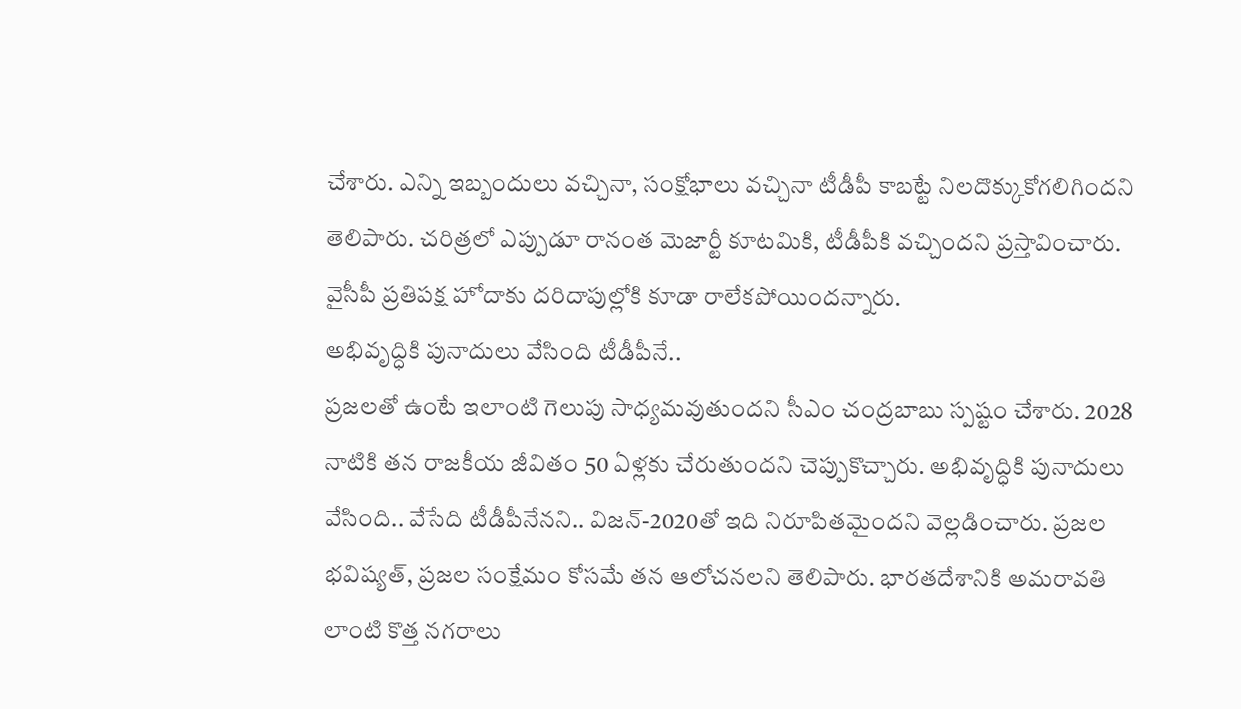చేశారు. ఎన్ని ఇబ్బందులు వచ్చినా, సంక్షోభాలు వచ్చినా టీడీపీ కాబట్టే నిలదొక్కుకోగలిగిందని తెలిపారు. చరిత్రలో ఎప్పుడూ రానంత మెజార్టీ కూటమికి, టీడీపీకి వచ్చిందని ప్రస్తావించారు. వైసీపీ ప్రతిపక్ష హోదాకు దరిదాపుల్లోకి కూడా రాలేకపోయిందన్నారు.
అభివృద్ధికి పునాదులు వేసింది టీడీపీనే..
ప్రజలతో ఉంటే ఇలాంటి గెలుపు సాధ్యమవుతుందని సీఎం చంద్రబాబు స్పష్టం చేశారు. 2028 నాటికి తన రాజకీయ జీవితం 50 ఏళ్లకు చేరుతుందని చెప్పుకొచ్చారు. అభివృద్ధికి పునాదులు వేసింది.. వేసేది టీడీపీనేనని.. విజన్-2020తో ఇది నిరూపితమైందని వెల్లడించారు. ప్రజల భవిష్యత్, ప్రజల సంక్షేమం కోసమే తన ఆలోచనలని తెలిపారు. భారతదేశానికి అమరావతి లాంటి కొత్త నగరాలు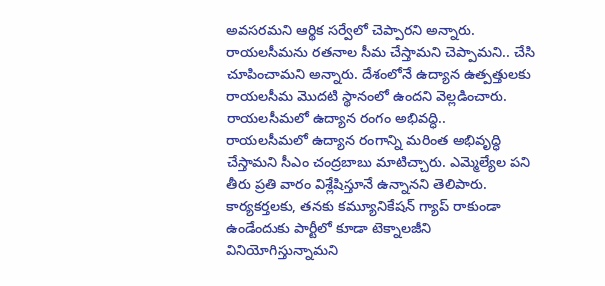అవసరమని ఆర్థిక సర్వేలో చెప్పారని అన్నారు. రాయలసీమను రతనాల సీమ చేస్తామని చెప్పామని.. చేసి చూపించామని అన్నారు. దేశంలోనే ఉద్యాన ఉత్పత్తులకు రాయలసీమ మొదటి స్థానంలో ఉందని వెల్లడించారు.
రాయలసీమలో ఉద్యాన రంగం అభివద్ధి..
రాయలసీమలో ఉద్యాన రంగాన్ని మరింత అభివృద్ధి చేస్తామని సీఎం చంద్రబాబు మాటిచ్చారు. ఎమ్మెల్యేల పని తీరు ప్రతి వారం విశ్లేషిస్తూనే ఉన్నానని తెలిపారు. కార్యకర్తలకు, తనకు కమ్యూనికేషన్ గ్యాప్ రాకుండా ఉండేందుకు పార్టీలో కూడా టెక్నాలజీని వినియోగిస్తున్నామని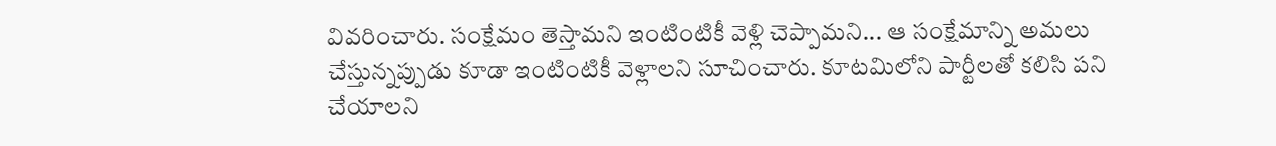వివరించారు. సంక్షేమం తెస్తామని ఇంటింటికీ వెళ్లి చెప్పామని... ఆ సంక్షేమాన్ని అమలు చేస్తున్నప్పుడు కూడా ఇంటింటికీ వెళ్లాలని సూచించారు. కూటమిలోని పార్టీలతో కలిసి పని చేయాలని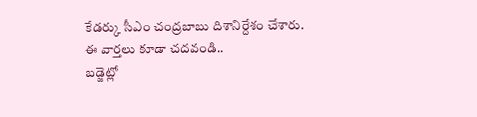కేడర్కు సీఎం చంద్రబాబు దిశానిర్దేశం చేశారు.
ఈ వార్తలు కూడా చదవండి..
బడ్జెట్లో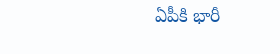ఏపీకి భారీ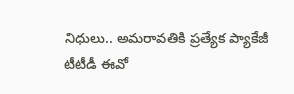నిధులు.. అమరావతికి ప్రత్యేక ప్యాకేజీ
టీటీడీ ఈవో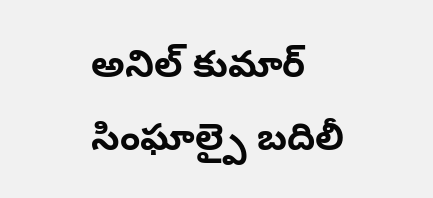అనిల్ కుమార్ సింఘాల్పై బదిలీ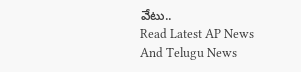వేటు..
Read Latest AP News And Telugu News